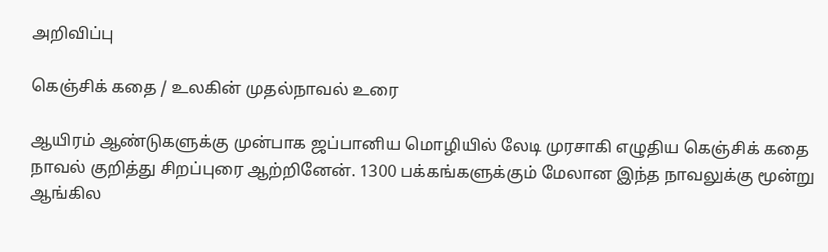அறிவிப்பு

கெஞ்சிக் கதை / உலகின் முதல்நாவல் உரை

ஆயிரம் ஆண்டுகளுக்கு முன்பாக ஜப்பானிய மொழியில் லேடி முரசாகி எழுதிய கெஞ்சிக் கதை நாவல் குறித்து சிறப்புரை ஆற்றினேன். 1300 பக்கங்களுக்கும் மேலான இந்த நாவலுக்கு மூன்று ஆங்கில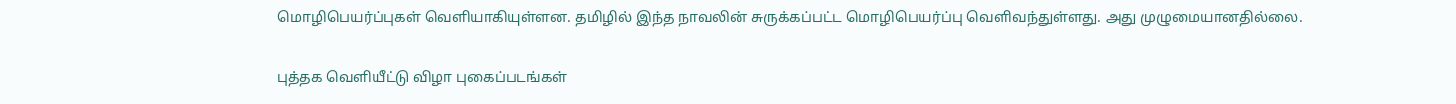மொழிபெயர்ப்புகள் வெளியாகியுள்ளன. தமிழில் இந்த நாவலின் சுருக்கப்பட்ட மொழிபெயர்ப்பு வெளிவந்துள்ளது. அது முழுமையானதில்லை.

புத்தக வெளியீட்டு விழா புகைப்படங்கள்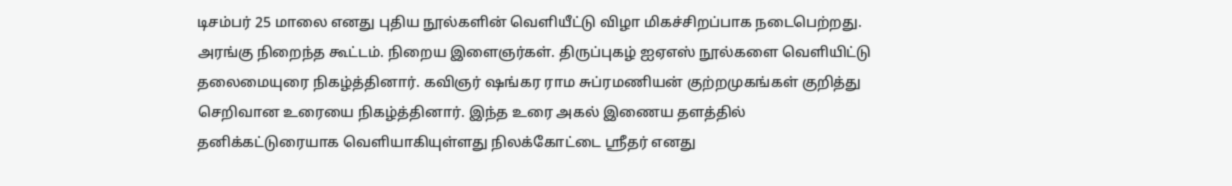டிசம்பர் 25 மாலை எனது புதிய நூல்களின் வெளியீட்டு விழா மிகச்சிறப்பாக நடைபெற்றது. அரங்கு நிறைந்த கூட்டம். நிறைய இளைஞர்கள். திருப்புகழ் ஐஏஎஸ் நூல்களை வெளியிட்டு தலைமையுரை நிகழ்த்தினார். கவிஞர் ஷங்கர ராம சுப்ரமணியன் குற்றமுகங்கள் குறித்து செறிவான உரையை நிகழ்த்தினார். இந்த உரை அகல் இணைய தளத்தில் தனிக்கட்டுரையாக வெளியாகியுள்ளது நிலக்கோட்டை ஸ்ரீதர் எனது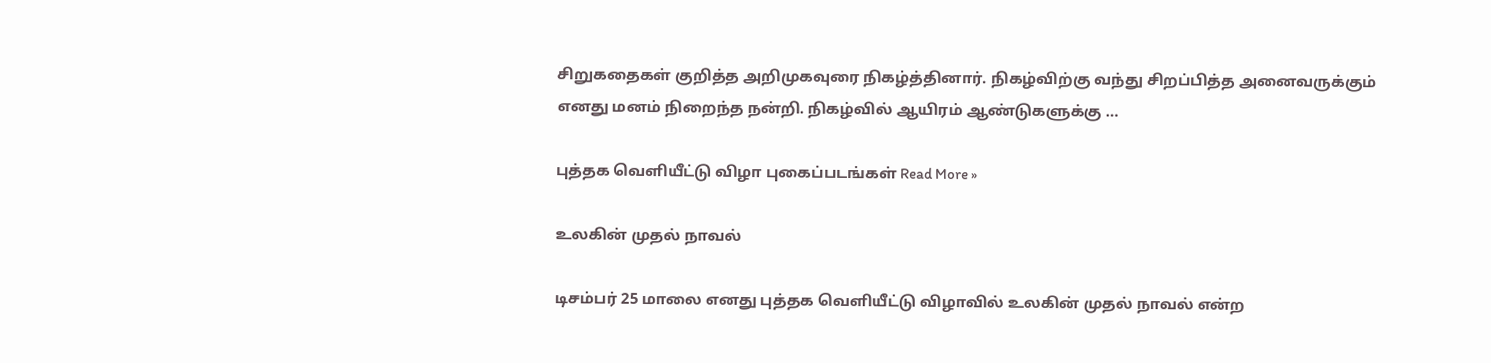சிறுகதைகள் குறித்த அறிமுகவுரை நிகழ்த்தினார். நிகழ்விற்கு வந்து சிறப்பித்த அனைவருக்கும் எனது மனம் நிறைந்த நன்றி. நிகழ்வில் ஆயிரம் ஆண்டுகளுக்கு …

புத்தக வெளியீட்டு விழா புகைப்படங்கள் Read More »

உலகின் முதல் நாவல்

டிசம்பர் 25 மாலை எனது புத்தக வெளியீட்டு விழாவில் உலகின் முதல் நாவல் என்ற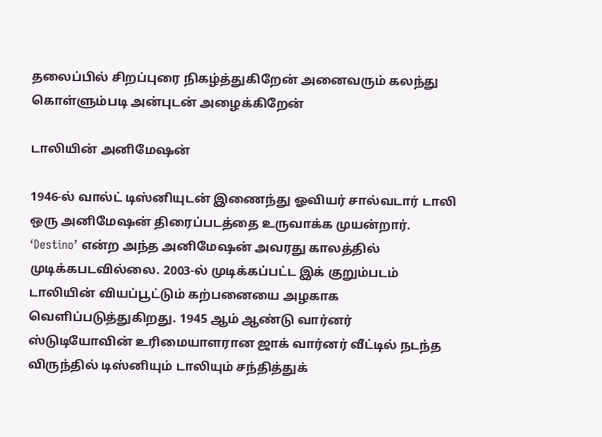தலைப்பில் சிறப்புரை நிகழ்த்துகிறேன் அனைவரும் கலந்து கொள்ளும்படி அன்புடன் அழைக்கிறேன்

டாலியின் அனிமேஷன்

1946-ல் வால்ட் டிஸ்னியுடன் இணைந்து ஓவியர் சால்வடார் டாலி ஒரு அனிமேஷன் திரைப்படத்தை உருவாக்க முயன்றார். ‘Destino’ என்ற அந்த அனிமேஷன் அவரது காலத்தில் முடிக்கபடவில்லை. 2003-ல் முடிக்கப்பட்ட இக் குறும்படம் டாலியின் வியப்பூட்டும் கற்பனையை அழகாக வெளிப்படுத்துகிறது. 1945 ஆம் ஆண்டு வார்னர் ஸ்டுடியோவின் உரிமையாளரான ஜாக் வார்னர் வீட்டில் நடந்த விருந்தில் டிஸ்னியும் டாலியும் சந்தித்துக்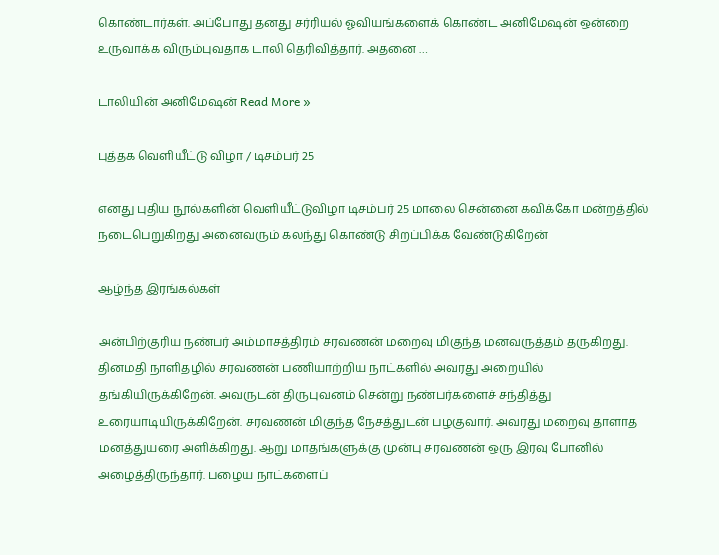கொண்டார்கள். அப்போது தனது சர்ரியல் ஓவியங்களைக் கொண்ட அனிமேஷன் ஒன்றை உருவாக்க விரும்புவதாக டாலி தெரிவித்தார். அதனை …

டாலியின் அனிமேஷன் Read More »

புத்தக வெளியீட்டு விழா / டிசம்பர் 25

எனது புதிய நூல்களின் வெளியீட்டுவிழா டிசம்பர் 25 மாலை சென்னை கவிக்கோ மன்றத்தில் நடைபெறுகிறது அனைவரும் கலந்து கொண்டு சிறப்பிக்க வேண்டுகிறேன்

ஆழ்ந்த இரங்கல்கள்

அன்பிற்குரிய நண்பர் அம்மாசத்திரம் சரவணன் மறைவு மிகுந்த மனவருத்தம் தருகிறது.   தினமதி நாளிதழில் சரவணன் பணியாற்றிய நாட்களில் அவரது அறையில் தங்கியிருக்கிறேன். அவருடன் திருபுவனம் சென்று நண்பர்களைச் சந்தித்து உரையாடியிருக்கிறேன். சரவணன் மிகுந்த நேசத்துடன் பழகுவார். அவரது மறைவு தாளாத மனத்துயரை அளிக்கிறது. ஆறு மாதங்களுக்கு முன்பு சரவணன் ஒரு இரவு போனில் அழைத்திருந்தார். பழைய நாட்களைப்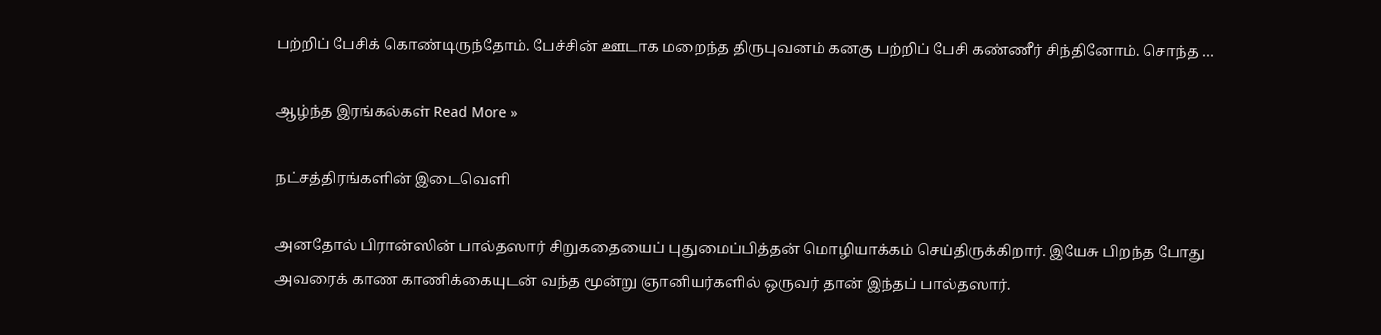பற்றிப் பேசிக் கொண்டிருந்தோம். பேச்சின் ஊடாக மறைந்த திருபுவனம் கனகு பற்றிப் பேசி கண்ணீர் சிந்தினோம். சொந்த …

ஆழ்ந்த இரங்கல்கள் Read More »

நட்சத்திரங்களின் இடைவெளி

அனதோல் பிரான்ஸின் பால்தஸார் சிறுகதையைப் புதுமைப்பித்தன் மொழியாக்கம் செய்திருக்கிறார். இயேசு பிறந்த போது அவரைக் காண காணிக்கையுடன் வந்த மூன்று ஞானியர்களில் ஒருவர் தான் இந்தப் பால்தஸார்.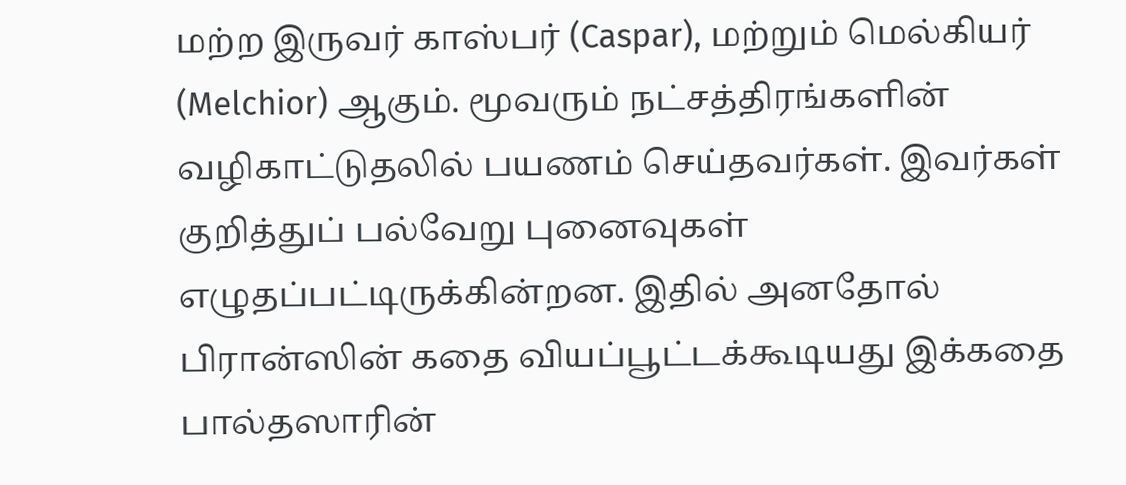மற்ற இருவர் காஸ்பர் (Caspar), மற்றும் மெல்கியர் (Melchior) ஆகும். மூவரும் நட்சத்திரங்களின் வழிகாட்டுதலில் பயணம் செய்தவர்கள். இவர்கள் குறித்துப் பல்வேறு புனைவுகள் எழுதப்பட்டிருக்கின்றன. இதில் அனதோல் பிரான்ஸின் கதை வியப்பூட்டக்கூடியது இக்கதை பால்தஸாரின்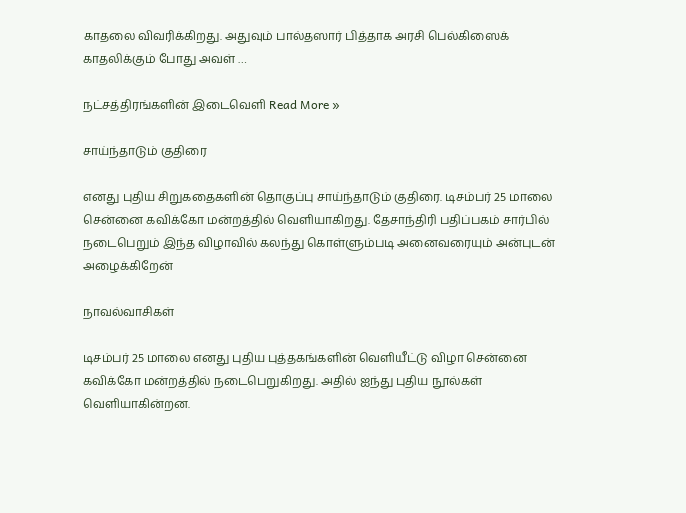காதலை விவரிக்கிறது. அதுவும் பால்தஸார் பித்தாக அரசி பெல்கிஸைக் காதலிக்கும் போது அவள் …

நட்சத்திரங்களின் இடைவெளி Read More »

சாய்ந்தாடும் குதிரை

எனது புதிய சிறுகதைகளின் தொகுப்பு சாய்ந்தாடும் குதிரை. டிசம்பர் 25 மாலை சென்னை கவிக்கோ மன்றத்தில் வெளியாகிறது. தேசாந்திரி பதிப்பகம் சார்பில் நடைபெறும் இந்த விழாவில் கலந்து கொள்ளும்படி அனைவரையும் அன்புடன் அழைக்கிறேன்

நாவல்வாசிகள்

டிசம்பர் 25 மாலை எனது புதிய புத்தகங்களின் வெளியீட்டு விழா சென்னை கவிக்கோ மன்றத்தில் நடைபெறுகிறது. அதில் ஐந்து புதிய நூல்கள் வெளியாகின்றன.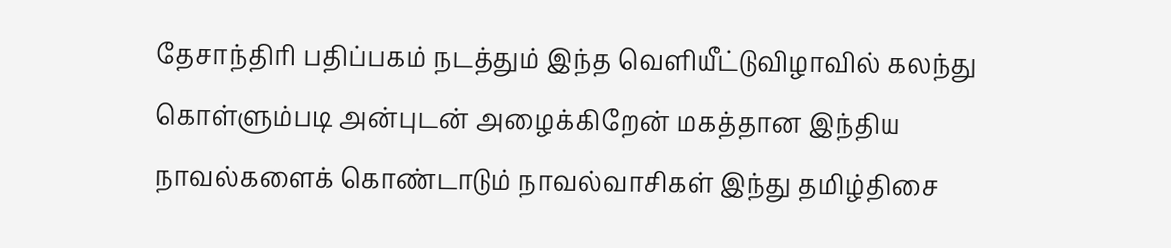தேசாந்திரி பதிப்பகம் நடத்தும் இந்த வெளியீட்டுவிழாவில் கலந்து கொள்ளும்படி அன்புடன் அழைக்கிறேன் மகத்தான இந்திய நாவல்களைக் கொண்டாடும் நாவல்வாசிகள் இந்து தமிழ்திசை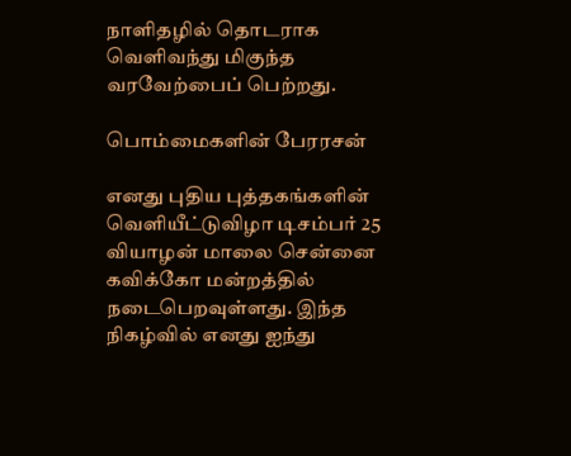நாளிதழில் தொடராக வெளிவந்து மிகுந்த வரவேற்பைப் பெற்றது.

பொம்மைகளின் பேரரசன்

எனது புதிய புத்தகங்களின் வெளியீட்டுவிழா டிசம்பர் 25 வியாழன் மாலை சென்னை கவிக்கோ மன்றத்தில் நடைபெறவுள்ளது. இந்த நிகழ்வில் எனது ஐந்து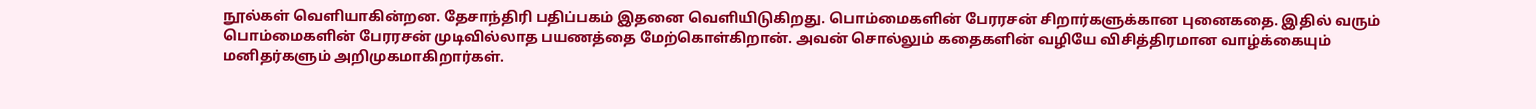நூல்கள் வெளியாகின்றன. தேசாந்திரி பதிப்பகம் இதனை வெளியிடுகிறது. பொம்மைகளின் பேரரசன் சிறார்களுக்கான புனைகதை. இதில் வரும் பொம்மைகளின் பேரரசன் முடிவில்லாத பயணத்தை மேற்கொள்கிறான். அவன் சொல்லும் கதைகளின் வழியே விசித்திரமான வாழ்க்கையும் மனிதர்களும் அறிமுகமாகிறார்கள்.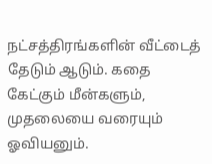நட்சத்திரங்களின் வீட்டைத் தேடும் ஆடும். கதை கேட்கும் மீன்களும், முதலையை வரையும் ஓவியனும்.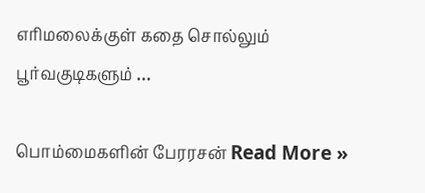எரிமலைக்குள் கதை சொல்லும் பூர்வகுடிகளும் …

பொம்மைகளின் பேரரசன் Read More »